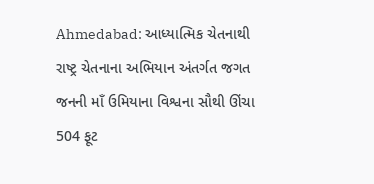Ahmedabad: આધ્યાત્મિક ચેતનાથી રાષ્ટ્ર ચેતનાના અભિયાન અંતર્ગત જગત જનની માઁ ઉમિયાના વિશ્વના સૌથી ઊંચા 504 ફૂટ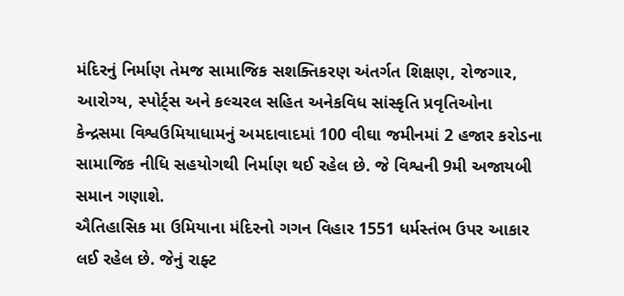મંદિરનું નિર્માણ તેમજ સામાજિક સશક્તિકરણ અંતર્ગત શિક્ષણ, રોજગાર, આરોગ્ય, સ્પોર્ટ્સ અને કલ્ચરલ સહિત અનેકવિધ સાંસ્કૃતિ પ્રવૃતિઓના કેન્દ્રસમા વિશ્વઉમિયાધામનું અમદાવાદમાં 100 વીઘા જમીનમાં 2 હજાર કરોડના સામાજિક નીધિ સહયોગથી નિર્માણ થઈ રહેલ છે. જે વિશ્વની 9મી અજાયબી સમાન ગણાશે.
ઐતિહાસિક મા ઉમિયાના મંદિરનો ગગન વિહાર 1551 ધર્મસ્તંભ ઉપર આકાર લઈ રહેલ છે. જેનું રાફ્ટ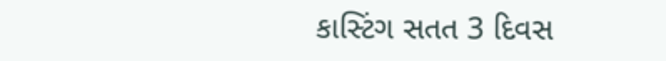કાસ્ટિંગ સતત 3 દિવસ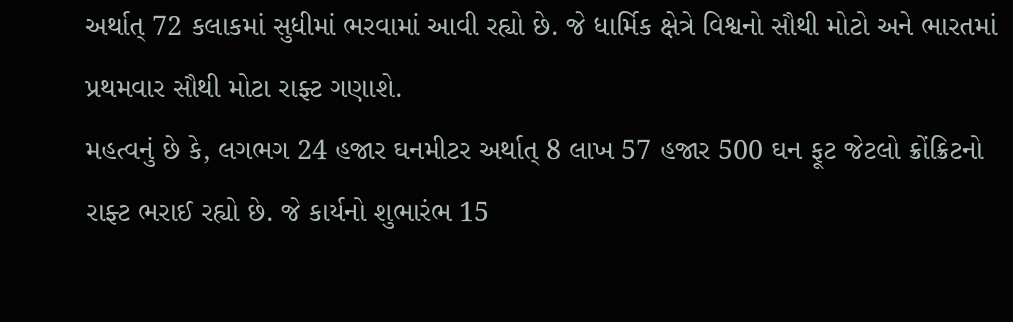અર્થાત્ 72 કલાકમાં સુધીમાં ભરવામાં આવી રહ્યો છે. જે ધાર્મિક ક્ષેત્રે વિશ્વનો સૌથી મોટો અને ભારતમાં પ્રથમવાર સૌથી મોટા રાફ્ટ ગણાશે.
મહત્વનું છે કે, લગભગ 24 હજાર ઘનમીટર અર્થાત્ 8 લાખ 57 હજાર 500 ઘન ફૂટ જેટલો ક્રોંક્રિટનો રાફ્ટ ભરાઈ રહ્યો છે. જે કાર્યનો શુભારંભ 15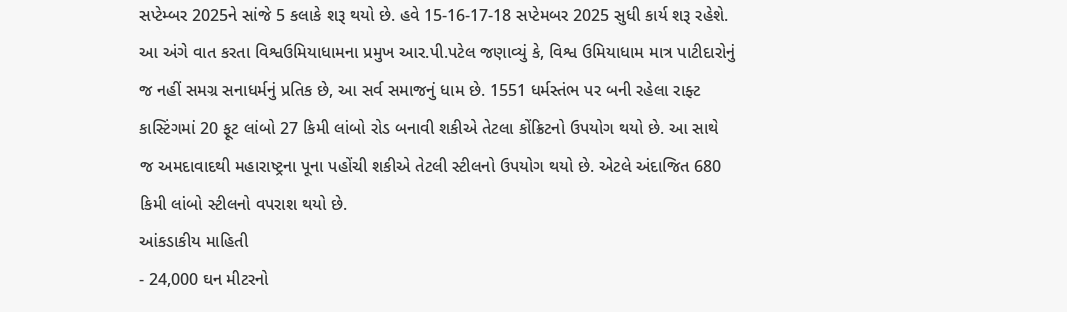સપ્ટેમ્બર 2025ને સાંજે 5 કલાકે શરૂ થયો છે. હવે 15-16-17-18 સપ્ટેમબર 2025 સુધી કાર્ય શરૂ રહેશે.
આ અંગે વાત કરતા વિશ્વઉમિયાધામના પ્રમુખ આર.પી.પટેલ જણાવ્યું કે, વિશ્વ ઉમિયાધામ માત્ર પાટીદારોનું જ નહીં સમગ્ર સનાધર્મનું પ્રતિક છે, આ સર્વ સમાજનું ધામ છે. 1551 ધર્મસ્તંભ પર બની રહેલા રાફ્ટ કાસ્ટિંગમાં 20 ફૂટ લાંબો 27 કિમી લાંબો રોડ બનાવી શકીએ તેટલા કોંક્રિટનો ઉપયોગ થયો છે. આ સાથે જ અમદાવાદથી મહારાષ્ટ્રના પૂના પહોંચી શકીએ તેટલી સ્ટીલનો ઉપયોગ થયો છે. એટલે અંદાજિત 680 કિમી લાંબો સ્ટીલનો વપરાશ થયો છે.
આંકડાકીય માહિતી
- 24,000 ઘન મીટરનો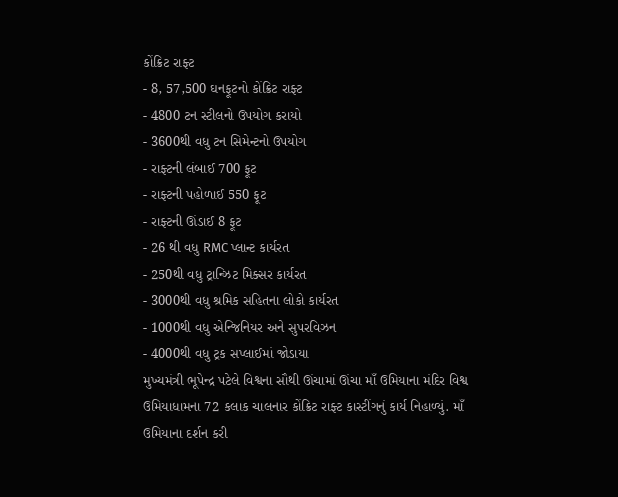કોંક્રિટ રાફ્ટ
- 8, 57,500 ઘનફૂટનો કોંક્રિટ રાફ્ટ
- 4800 ટન સ્ટીલનો ઉપયોગ કરાયો
- 3600થી વધુ ટન સિમેન્ટનો ઉપયોગ
- રાફ્ટની લંબાઈ 700 ફૂટ
- રાફ્ટની પહોળાઈ 550 ફૂટ
- રાફ્ટની ઊંડાઈ 8 ફૂટ
- 26 થી વધુ RMC પ્લાન્ટ કાર્યરત
- 250થી વધુ ટ્રાન્ઝિટ મિક્સર કાર્યરત
- 3000થી વધુ શ્રમિક સહિતના લોકો કાર્યરત
- 1000થી વધુ એન્જિનિયર અને સુપરવિઝન
- 4000થી વધુ ટ્રક સપ્લાઈમાં જોડાયા
મુખ્યમંત્રી ભૂપેન્દ્ર પટેલે વિશ્વના સૌથી ઊંચામાં ઊંચા માઁ ઉમિયાના મંદિર વિશ્વ ઉમિયાધામના 72 કલાક ચાલનાર કોંક્રિટ રાફ્ટ કાસ્ટીંગનું કાર્ય નિહાળ્યું. માઁ ઉમિયાના દર્શન કરી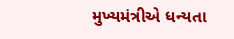મુખ્યમંત્રીએ ધન્યતા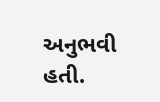અનુભવી હતી.